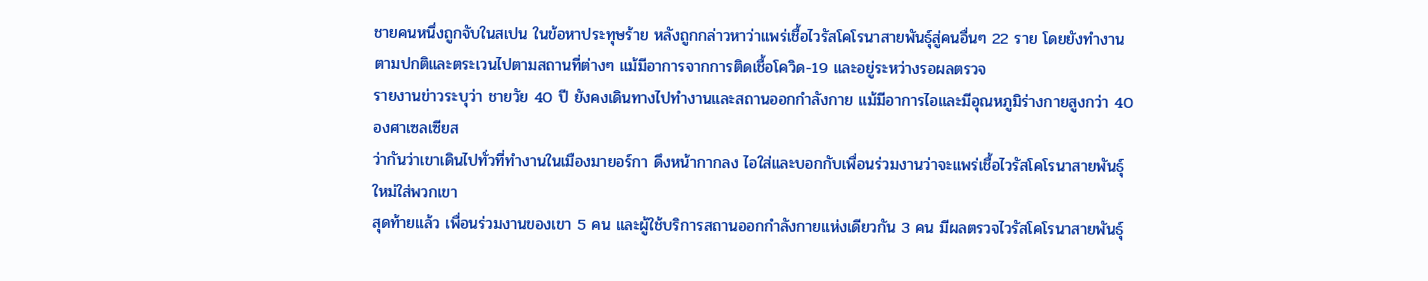ชายคนหนึ่งถูกจับในสเปน ในข้อหาประทุษร้าย หลังถูกกล่าวหาว่าแพร่เชื้อไวรัสโคโรนาสายพันธุ์สู่คนอื่นๆ 22 ราย โดยยังทำงานตามปกติและตระเวนไปตามสถานที่ต่างๆ แม้มีอาการจากการติดเชื้อโควิด-19 และอยู่ระหว่างรอผลตรวจ
รายงานข่าวระบุว่า ชายวัย 40 ปี ยังคงเดินทางไปทำงานและสถานออกกำลังกาย แม้มีอาการไอและมีอุณหภูมิร่างกายสูงกว่า 40 องศาเซลเซียส
ว่ากันว่าเขาเดินไปทั่วที่ทำงานในเมืองมายอร์กา ดึงหน้ากากลง ไอใส่และบอกกับเพื่อนร่วมงานว่าจะแพร่เชื้อไวรัสโคโรนาสายพันธุ์ใหม่ใส่พวกเขา
สุดท้ายแล้ว เพื่อนร่วมงานของเขา 5 คน และผู้ใช้บริการสถานออกกำลังกายแห่งเดียวกัน 3 คน มีผลตรวจไวรัสโคโรนาสายพันธุ์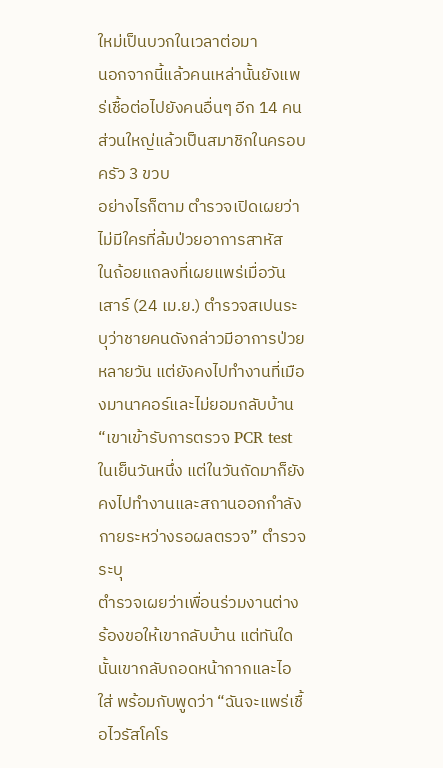ใหม่เป็นบวกในเวลาต่อมา
นอกจากนี้แล้วคนเหล่านั้นยังแพร่เชื้อต่อไปยังคนอื่นๆ อีก 14 คน ส่วนใหญ่แล้วเป็นสมาชิกในครอบครัว 3 ขวบ
อย่างไรก็ตาม ตำรวจเปิดเผยว่าไม่มีใครที่ล้มป่วยอาการสาหัส
ในถ้อยแถลงที่เผยแพร่เมื่อวันเสาร์ (24 เม.ย.) ตำรวจสเปนระบุว่าชายคนดังกล่าวมีอาการป่วยหลายวัน แต่ยังคงไปทำงานที่เมืองมานาคอร์และไม่ยอมกลับบ้าน
“เขาเข้ารับการตรวจ PCR test ในเย็นวันหนึ่ง แต่ในวันถัดมาก็ยังคงไปทำงานและสถานออกกำลังกายระหว่างรอผลตรวจ” ตำรวจระบุ
ตำรวจเผยว่าเพื่อนร่วมงานต่างร้องขอให้เขากลับบ้าน แต่ทันใดนั้นเขากลับถอดหน้ากากและไอใส่ พร้อมกับพูดว่า “ฉันจะแพร่เชื้อไวรัสโคโร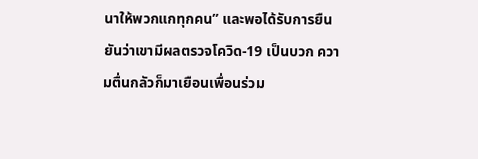นาให้พวกแกทุกคน” และพอได้รับการยืนยันว่าเขามีผลตรวจโควิด-19 เป็นบวก ความตื่นกลัวก็มาเยือนเพื่อนร่วม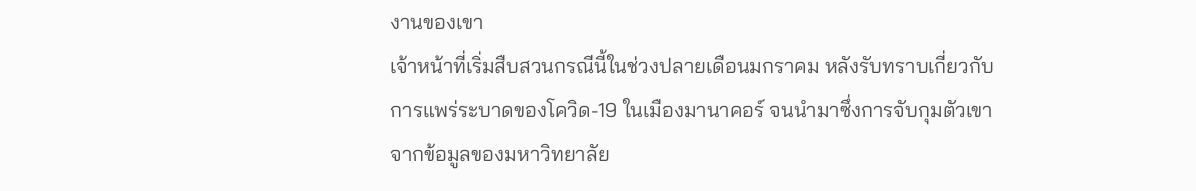งานของเขา
เจ้าหน้าที่เริ่มสืบสวนกรณีนี้ในช่วงปลายเดือนมกราคม หลังรับทราบเกี่ยวกับการแพร่ระบาดของโควิด-19 ในเมืองมานาคอร์ จนนำมาซึ่งการจับกุมตัวเขา
จากข้อมูลของมหาวิทยาลัย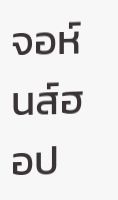จอห์นส์ฮอป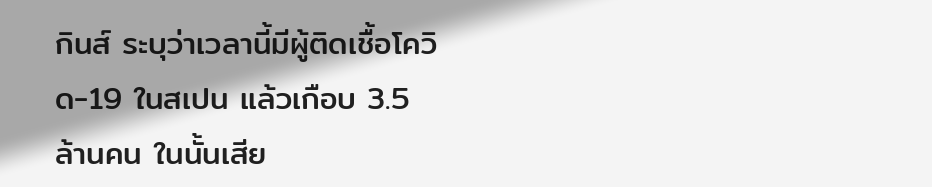กินส์ ระบุว่าเวลานี้มีผู้ติดเชื้อโควิด-19 ในสเปน แล้วเกือบ 3.5 ล้านคน ในนั้นเสีย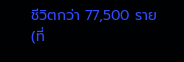ชีวิตกว่า 77,500 ราย
(ที่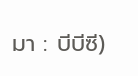มา : บีบีซี)